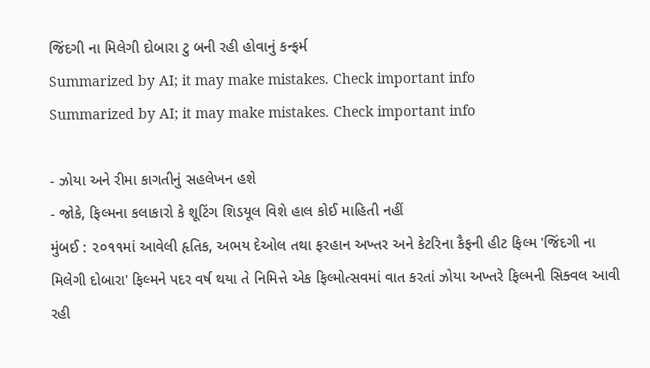જિંદગી ના મિલેગી દોબારા ટુ બની રહી હોવાનું કન્ફર્મ
Summarized by AI; it may make mistakes. Check important info
Summarized by AI; it may make mistakes. Check important info

- ઝોયા અને રીમા કાગતીનું સહલેખન હશે
- જોકે, ફિલ્મના કલાકારો કે શૂટિંગ શિડયૂલ વિશે હાલ કોઈ માહિતી નહીં
મુંબઈ : ૨૦૧૧માં આવેલી હૃતિક, અભય દેઓલ તથા ફરહાન અખ્તર અને કેટરિના કૈફની હીટ ફિલ્મ 'જિંદગી ના મિલેગી દોબારા' ફિલ્મને પદર વર્ષ થયા તે નિમિત્તે એક ફિલ્મોત્સવમાં વાત કરતાં ઝોયા અખ્તરે ફિલ્મની સિક્વલ આવી રહી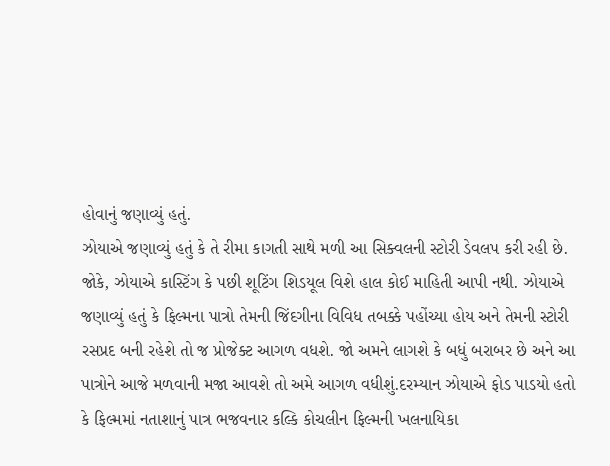હોવાનું જણાવ્યું હતું.
ઝોયાએ જણાવ્યું હતું કે તે રીમા કાગતી સાથે મળી આ સિક્વલની સ્ટોરી ડેવલપ કરી રહી છે. જોકે, ઝોયાએ કાસ્ટિંગ કે પછી શૂટિંગ શિડયૂલ વિશે હાલ કોઈ માહિતી આપી નથી. ઝોયાએ જણાવ્યું હતું કે ફિલ્મના પાત્રો તેમની જિંદગીના વિવિધ તબક્કે પહોંચ્યા હોય અને તેમની સ્ટોરી રસપ્રદ બની રહેશે તો જ પ્રોજેક્ટ આગળ વધશે. જો અમને લાગશે કે બધું બરાબર છે અને આ પાત્રોને આજે મળવાની મજા આવશે તો અમે આગળ વધીશું.દરમ્યાન ઝોયાએ ફોડ પાડયો હતો કે ફિલ્મમાં નતાશાનું પાત્ર ભજવનાર કલ્કિ કોચલીન ફિલ્મની ખલનાયિકા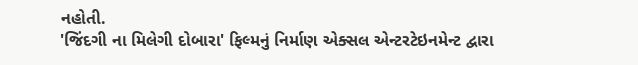નહોતી.
'જિંદગી ના મિલેગી દોબારા' ફિલ્મનું નિર્માણ એક્સલ એન્ટરટેઇનમેન્ટ દ્વારા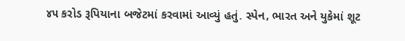૪૫ કરોડ રૂપિયાના બજેટમાં કરવામાં આવ્યું હતું. સ્પેન, ભારત અને યુકેમાં શૂટ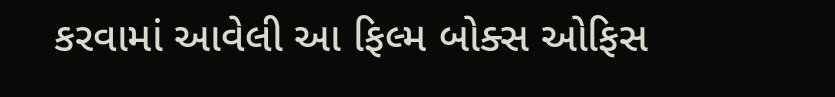કરવામાં આવેલી આ ફિલ્મ બોક્સ ઓફિસ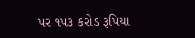પર ૧૫૩ કરોડ રૂપિયા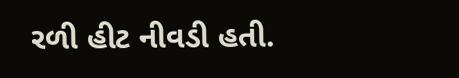રળી હીટ નીવડી હતી.